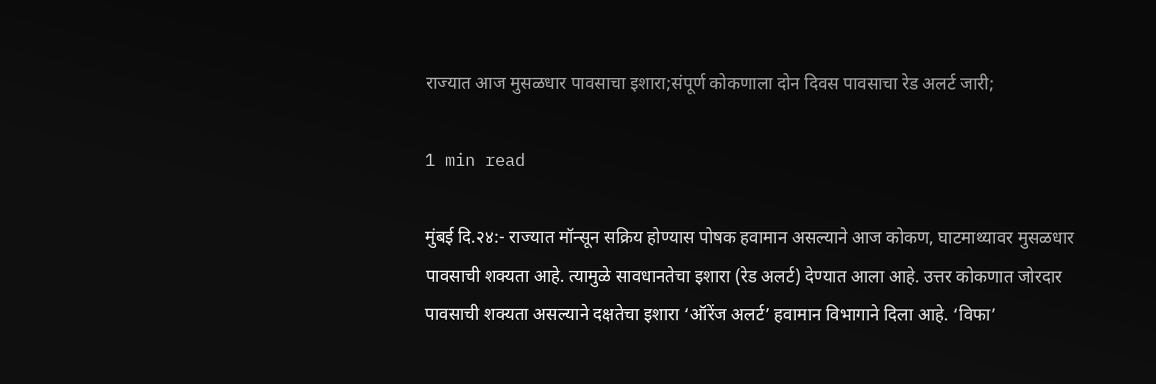राज्यात आज मुसळधार पावसाचा इशारा;संपूर्ण कोकणाला दोन दिवस पावसाचा रेड अलर्ट जारी;

1 min read

मुंबई दि.२४:- राज्यात मॉन्सून सक्रिय होण्यास पोषक हवामान असल्याने आज कोकण, घाटमाथ्यावर मुसळधार पावसाची शक्यता आहे. त्यामुळे सावधानतेचा इशारा (रेड अलर्ट) देण्यात आला आहे. उत्तर कोकणात जोरदार पावसाची शक्यता असल्याने दक्षतेचा इशारा ‘ऑरेंज अलर्ट’ हवामान विभागाने दिला आहे. ‘विफा’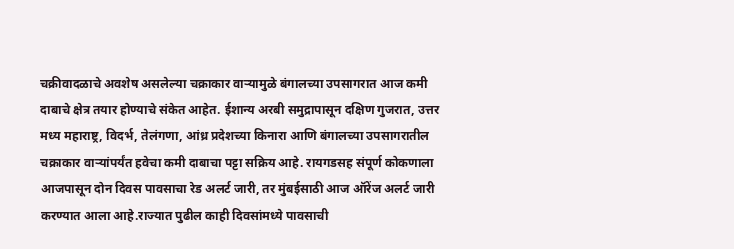चक्रीवादळाचे अवशेष असलेल्या चक्राकार वाऱ्यामुळे बंगालच्या उपसागरात आज कमी दाबाचे क्षेत्र तयार होण्याचे संकेत आहेत. ईशान्य अरबी समुद्रापासून दक्षिण गुजरात, उत्तर मध्य महाराष्ट्र, विदर्भ, तेलंगणा, आंध्र प्रदेशच्या किनारा आणि बंगालच्या उपसागरातील चक्राकार वाऱ्यांपर्यंत हवेचा कमी दाबाचा पट्टा सक्रिय आहे. रायगडसह संपूर्ण कोकणाला आजपासून दोन दिवस पावसाचा रेड अलर्ट जारी, तर मुंबईसाठी आज ऑरेंज अलर्ट जारी करण्यात आला आहे.राज्यात पुढील काही दिवसांमध्ये पावसाची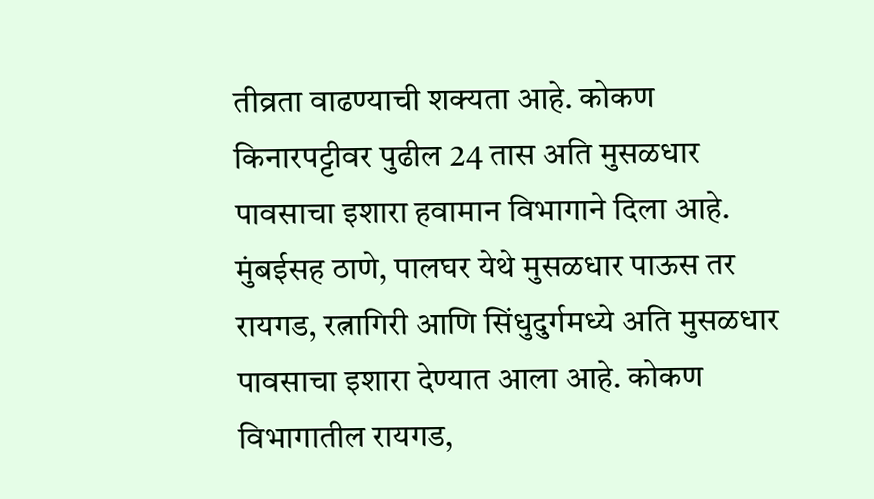तीव्रता वाढण्याची शक्यता आहे. कोकण किनारपट्टीवर पुढील 24 तास अति मुसळधार पावसाचा इशारा हवामान विभागाने दिला आहे. मुंबईसह ठाणे, पालघर येथे मुसळधार पाऊस तर रायगड, रत्नागिरी आणि सिंधुदुर्गमध्ये अति मुसळधार पावसाचा इशारा देण्यात आला आहे. कोकण विभागातील रायगड,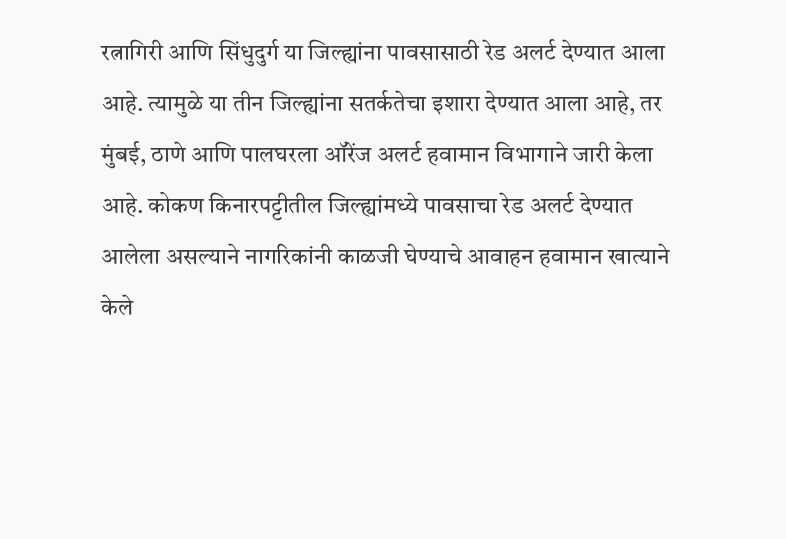रत्नागिरी आणि सिंधुदुर्ग या जिल्ह्यांना पावसासाठी रेड अलर्ट देण्यात आला आहे. त्यामुळे या तीन जिल्ह्यांना सतर्कतेचा इशारा देण्यात आला आहे, तर मुंबई, ठाणे आणि पालघरला ऑरेंज अलर्ट हवामान विभागाने जारी केला आहे. कोकण किनारपट्टीतील जिल्ह्यांमध्ये पावसाचा रेड अलर्ट देण्यात आलेला असल्याने नागरिकांनी काळजी घेण्याचे आवाहन हवामान खात्याने केले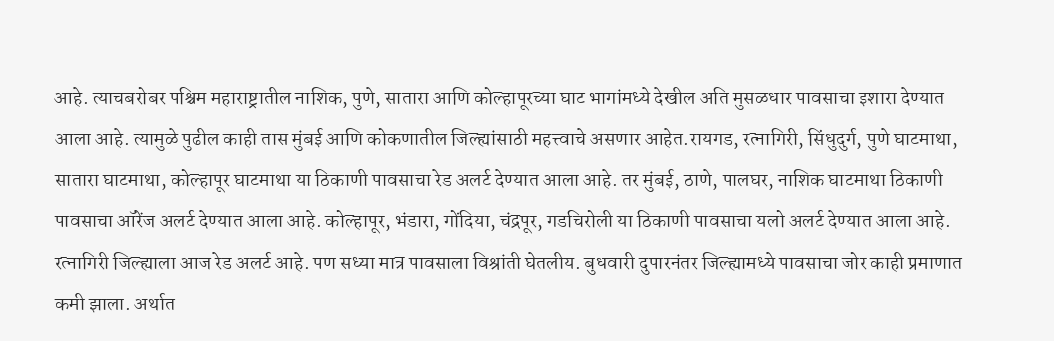आहे. त्याचबरोबर पश्चिम महाराष्ट्रातील नाशिक, पुणे, सातारा आणि कोल्हापूरच्या घाट भागांमध्ये देखील अति मुसळधार पावसाचा इशारा देण्यात आला आहे. त्यामुळे पुढील काही तास मुंबई आणि कोकणातील जिल्ह्यांसाठी महत्त्वाचे असणार आहेत.रायगड, रत्नागिरी, सिंधुदुर्ग, पुणे घाटमाथा, सातारा घाटमाथा, कोल्हापूर घाटमाथा या ठिकाणी पावसाचा रेड अलर्ट देण्यात आला आहे. तर मुंबई, ठाणे, पालघर, नाशिक घाटमाथा ठिकाणी पावसाचा ऑरेंज अलर्ट देण्यात आला आहे. कोल्हापूर, भंडारा, गोंदिया, चंद्रपूर, गडचिरोली या ठिकाणी पावसाचा यलो अलर्ट देण्यात आला आहे. रत्नागिरी जिल्ह्याला आज रेड अलर्ट आहे. पण सध्या मात्र पावसाला विश्रांती घेतलीय. बुधवारी दुपारनंतर जिल्ह्यामध्ये पावसाचा जोर काही प्रमाणात कमी झाला. अर्थात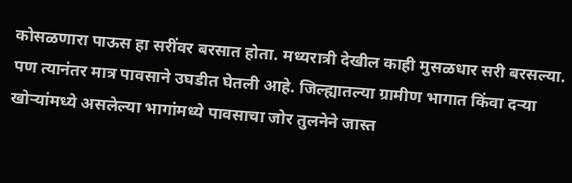कोसळणारा पाऊस हा सरींवर बरसात होता. मध्यरात्री देखील काही मुसळधार सरी बरसल्या. पण त्यानंतर मात्र पावसाने उघडीत घेतली आहे. जिल्ह्यातल्या ग्रामीण भागात किंवा दऱ्या खोऱ्यांमध्ये असलेल्या भागांमध्ये पावसाचा जोर तुलनेने जास्त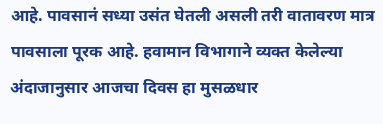आहे. पावसानं सध्या उसंत घेतली असली तरी वातावरण मात्र पावसाला पूरक आहे. हवामान विभागाने व्यक्त केलेल्या अंदाजानुसार आजचा दिवस हा मुसळधार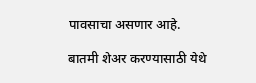पावसाचा असणार आहे.

बातमी शेअर करण्यासाठी येथे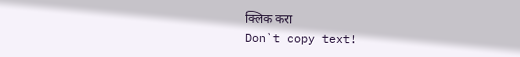क्लिक करा
Don`t copy text!